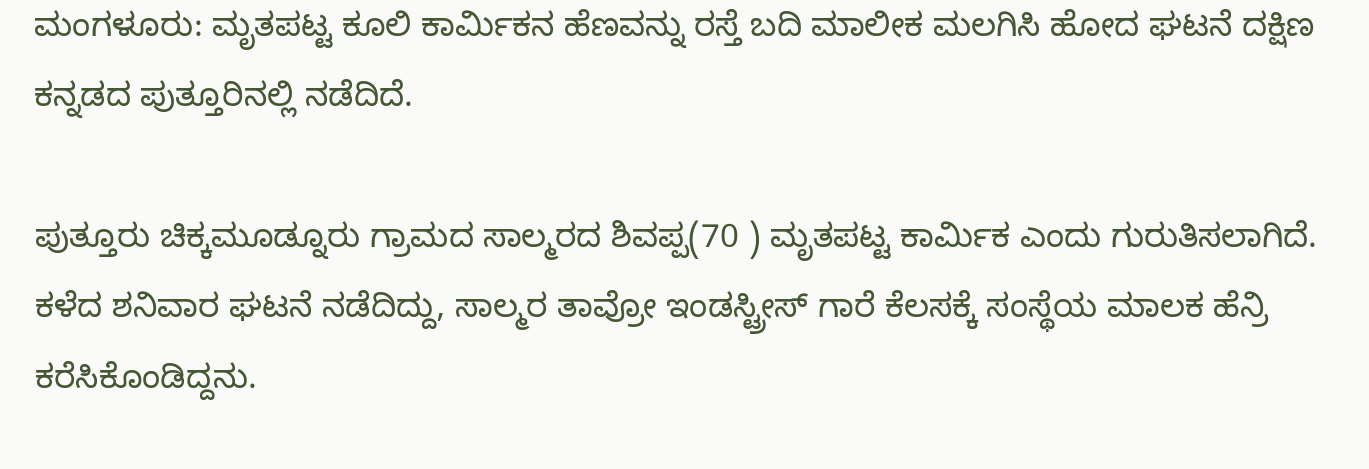ಮಂಗಳೂರು: ಮೃತಪಟ್ಟ ಕೂಲಿ ಕಾರ್ಮಿಕನ ಹೆಣವನ್ನು ರಸ್ತೆ ಬದಿ ಮಾಲೀಕ ಮಲಗಿಸಿ ಹೋದ ಘಟನೆ ದಕ್ಷಿಣ ಕನ್ನಡದ ಪುತ್ತೂರಿನಲ್ಲಿ ನಡೆದಿದೆ.

ಪುತ್ತೂರು ಚಿಕ್ಕಮೂಡ್ನೂರು ಗ್ರಾಮದ ಸಾಲ್ಮರದ ಶಿವಪ್ಪ(70 ) ಮೃತಪಟ್ಟ ಕಾರ್ಮಿಕ ಎಂದು ಗುರುತಿಸಲಾಗಿದೆ. ಕಳೆದ ಶನಿವಾರ ಘಟನೆ ನಡೆದಿದ್ದು, ಸಾಲ್ಮರ ತಾವ್ರೋ ಇಂಡಸ್ಟ್ರೀಸ್ ಗಾರೆ ಕೆಲಸಕ್ಕೆ ಸಂಸ್ಥೆಯ ಮಾಲಕ ಹೆನ್ರಿ ಕರೆಸಿಕೊಂಡಿದ್ದನು.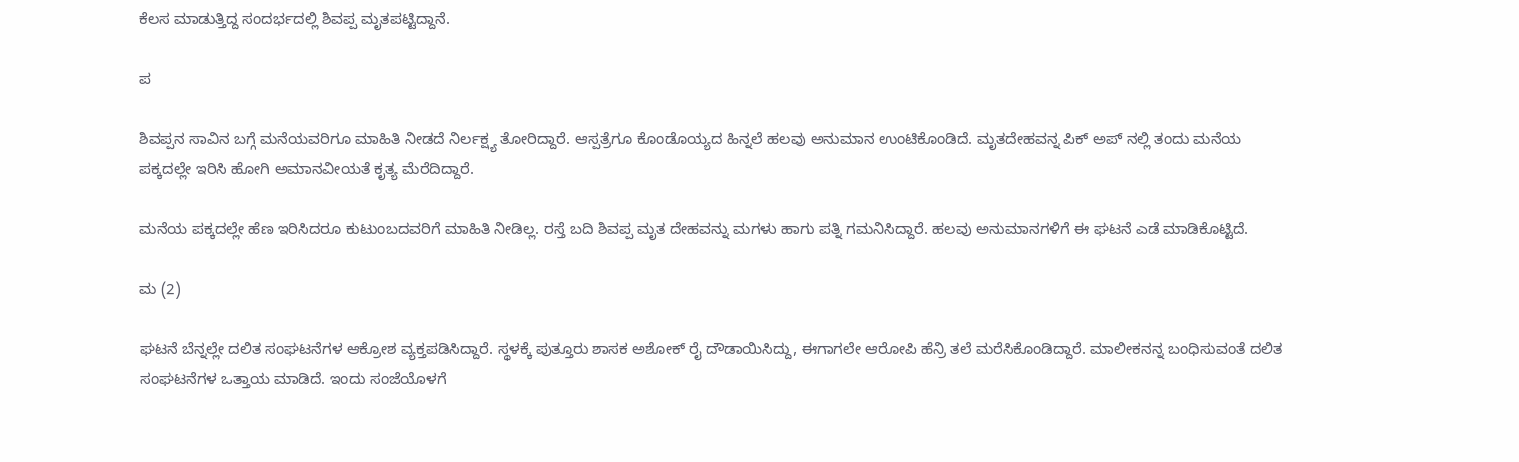ಕೆಲಸ ಮಾಡುತ್ತಿದ್ದ ಸಂದರ್ಭದಲ್ಲಿ ಶಿವಪ್ಪ ಮೃತಪಟ್ಟಿದ್ದಾನೆ.

ಪ

ಶಿವಪ್ಪನ ಸಾವಿನ ಬಗ್ಗೆ ಮನೆಯವರಿಗೂ ಮಾಹಿತಿ ನೀಡದೆ ನಿರ್ಲಕ್ಷ್ಯ ತೋರಿದ್ದಾರೆ. ಆಸ್ಪತ್ರೆಗೂ ಕೊಂಡೊಯ್ಯದ ಹಿನ್ನಲೆ ಹಲವು ಅನುಮಾನ ಉಂಟಿಕೊಂಡಿದೆ. ಮೃತದೇಹವನ್ನ ಪಿಕ್ ಅಪ್ ನಲ್ಲಿ ತಂದು ಮನೆಯ ಪಕ್ಕದಲ್ಲೇ ಇರಿಸಿ ಹೋಗಿ ಅಮಾನವೀಯತೆ ಕೃತ್ಯ ಮೆರೆದಿದ್ದಾರೆ.

ಮನೆಯ ಪಕ್ಕದಲ್ಲೇ ಹೆಣ ಇರಿಸಿದರೂ ಕುಟುಂಬದವರಿಗೆ ಮಾಹಿತಿ ನೀಡಿಲ್ಲ. ರಸ್ತೆ ಬದಿ ಶಿವಪ್ಪ ಮೃತ ದೇಹವನ್ನು ಮಗಳು ಹಾಗು ಪತ್ನಿ ಗಮನಿಸಿದ್ದಾರೆ. ಹಲವು ಅನುಮಾನಗಳಿಗೆ ಈ ಘಟನೆ ಎಡೆ ಮಾಡಿಕೊಟ್ಟಿದೆ.

ಮ (2)

ಘಟನೆ ಬೆನ್ನಲ್ಲೇ ದಲಿತ ಸಂಘಟನೆಗಳ ಆಕ್ರೋಶ ವ್ಯಕ್ತಪಡಿಸಿದ್ದಾರೆ. ಸ್ಥಳಕ್ಕೆ ಪುತ್ತೂರು ಶಾಸಕ ಅಶೋಕ್ ರೈ ದೌಡಾಯಿಸಿದ್ದು, ಈಗಾಗಲೇ ಆರೋಪಿ ಹೆನ್ರಿ ತಲೆ ಮರೆಸಿಕೊಂಡಿದ್ದಾರೆ. ಮಾಲೀಕನನ್ನ ಬಂಧಿಸುವಂತೆ ದಲಿತ ಸಂಘಟನೆಗಳ ಒತ್ತಾಯ ಮಾಡಿದೆ. ಇಂದು ಸಂಜೆಯೊಳಗೆ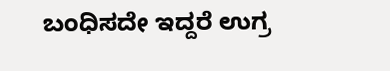ಬಂಧಿಸದೇ ಇದ್ದರೆ ಉಗ್ರ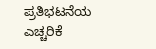ಪ್ರತಿಭಟನೆಯ ಎಚ್ಚರಿಕೆ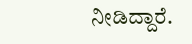ನೀಡಿದ್ದಾರೆ.